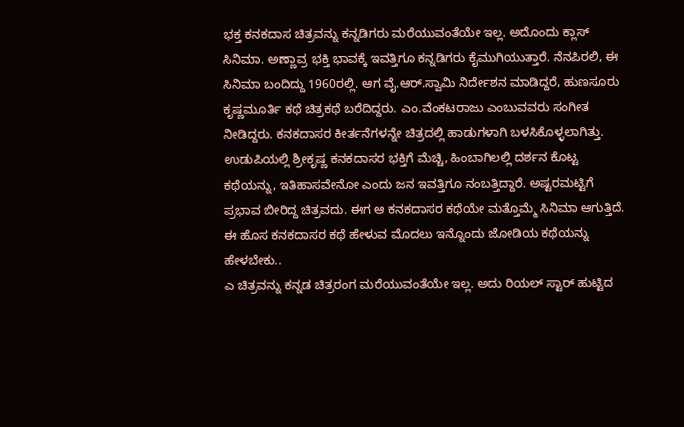ಭಕ್ತ ಕನಕದಾಸ ಚಿತ್ರವನ್ನು ಕನ್ನಡಿಗರು ಮರೆಯುವಂತೆಯೇ ಇಲ್ಲ. ಅದೊಂದು ಕ್ಲಾಸ್ ಸಿನಿಮಾ. ಅಣ್ಣಾವ್ರ ಭಕ್ತಿ ಭಾವಕ್ಕೆ ಇವತ್ತಿಗೂ ಕನ್ನಡಿಗರು ಕೈಮುಗಿಯುತ್ತಾರೆ. ನೆನಪಿರಲಿ, ಈ ಸಿನಿಮಾ ಬಂದಿದ್ದು 1960ರಲ್ಲಿ. ಆಗ ವೈ.ಆರ್.ಸ್ವಾಮಿ ನಿರ್ದೇಶನ ಮಾಡಿದ್ದರೆ, ಹುಣಸೂರು ಕೃಷ್ಣಮೂರ್ತಿ ಕಥೆ ಚಿತ್ರಕಥೆ ಬರೆದಿದ್ದರು. ಎಂ.ವೆಂಕಟರಾಜು ಎಂಬುವವರು ಸಂಗೀತ ನೀಡಿದ್ದರು. ಕನಕದಾಸರ ಕೀರ್ತನೆಗಳನ್ನೇ ಚಿತ್ರದಲ್ಲಿ ಹಾಡುಗಳಾಗಿ ಬಳಸಿಕೊಳ್ಳಲಾಗಿತ್ತು. ಉಡುಪಿಯಲ್ಲಿ ಶ್ರೀಕೃಷ್ಣ ಕನಕದಾಸರ ಭಕ್ತಿಗೆ ಮೆಚ್ಚಿ, ಹಿಂಬಾಗಿಲಲ್ಲಿ ದರ್ಶನ ಕೊಟ್ಟ ಕಥೆಯನ್ನು, ಇತಿಹಾಸವೇನೋ ಎಂದು ಜನ ಇವತ್ತಿಗೂ ನಂಬತ್ತಿದ್ದಾರೆ. ಅಷ್ಟರಮಟ್ಟಿಗೆ ಪ್ರಭಾವ ಬೀರಿದ್ದ ಚಿತ್ರವದು. ಈಗ ಆ ಕನಕದಾಸರ ಕಥೆಯೇ ಮತ್ತೊಮ್ಮೆ ಸಿನಿಮಾ ಆಗುತ್ತಿದೆ.
ಈ ಹೊಸ ಕನಕದಾಸರ ಕಥೆ ಹೇಳುವ ಮೊದಲು ಇನ್ನೊಂದು ಜೋಡಿಯ ಕಥೆಯನ್ನು ಹೇಳಬೇಕು..
ಎ ಚಿತ್ರವನ್ನು ಕನ್ನಡ ಚಿತ್ರರಂಗ ಮರೆಯುವಂತೆಯೇ ಇಲ್ಲ. ಅದು ರಿಯಲ್ ಸ್ಟಾರ್ ಹುಟ್ಟಿದ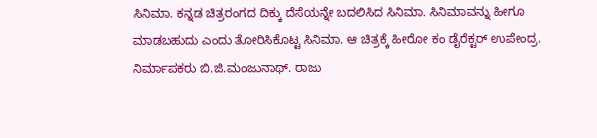ಸಿನಿಮಾ. ಕನ್ನಡ ಚಿತ್ರರಂಗದ ದಿಕ್ಕು ದೆಸೆಯನ್ನೇ ಬದಲಿಸಿದ ಸಿನಿಮಾ. ಸಿನಿಮಾವನ್ನು ಹೀಗೂ ಮಾಡಬಹುದು ಎಂದು ತೋರಿಸಿಕೊಟ್ಟ ಸಿನಿಮಾ. ಆ ಚಿತ್ರಕ್ಕೆ ಹೀರೋ ಕಂ ಡೈರೆಕ್ಟರ್ ಉಪೇಂದ್ರ. ನಿರ್ಮಾಪಕರು ಬಿ.ಜಿ.ಮಂಜುನಾಥ್. ರಾಜು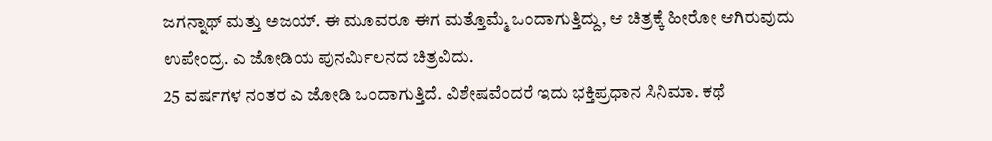ಜಗನ್ನಾಥ್ ಮತ್ತು ಅಜಯ್. ಈ ಮೂವರೂ ಈಗ ಮತ್ತೊಮ್ಮೆ ಒಂದಾಗುತ್ತಿದ್ದು, ಆ ಚಿತ್ರಕ್ಕೆ ಹೀರೋ ಆಗಿರುವುದು ಉಪೇಂದ್ರ. ಎ ಜೋಡಿಯ ಪುನರ್ಮಿಲನದ ಚಿತ್ರವಿದು.
25 ವರ್ಷಗಳ ನಂತರ ಎ ಜೋಡಿ ಒಂದಾಗುತ್ತಿದೆ. ವಿಶೇಷವೆಂದರೆ ಇದು ಭಕ್ತಿಪ್ರಧಾನ ಸಿನಿಮಾ. ಕಥೆ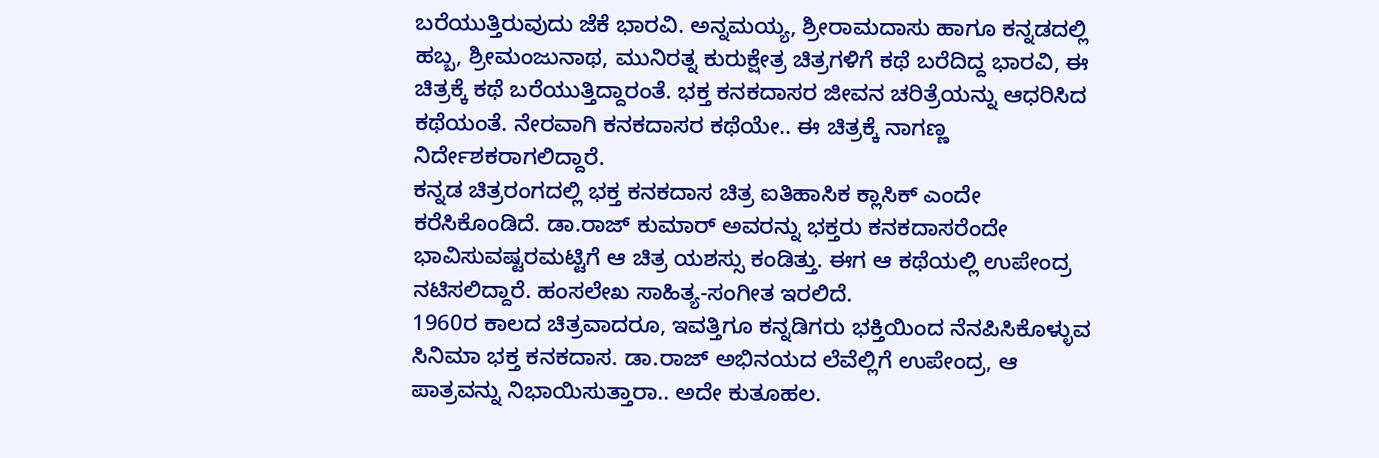ಬರೆಯುತ್ತಿರುವುದು ಜೆಕೆ ಭಾರವಿ. ಅನ್ನಮಯ್ಯ, ಶ್ರೀರಾಮದಾಸು ಹಾಗೂ ಕನ್ನಡದಲ್ಲಿ ಹಬ್ಬ, ಶ್ರೀಮಂಜುನಾಥ, ಮುನಿರತ್ನ ಕುರುಕ್ಷೇತ್ರ ಚಿತ್ರಗಳಿಗೆ ಕಥೆ ಬರೆದಿದ್ದ ಭಾರವಿ, ಈ ಚಿತ್ರಕ್ಕೆ ಕಥೆ ಬರೆಯುತ್ತಿದ್ದಾರಂತೆ. ಭಕ್ತ ಕನಕದಾಸರ ಜೀವನ ಚರಿತ್ರೆಯನ್ನು ಆಧರಿಸಿದ ಕಥೆಯಂತೆ. ನೇರವಾಗಿ ಕನಕದಾಸರ ಕಥೆಯೇ.. ಈ ಚಿತ್ರಕ್ಕೆ ನಾಗಣ್ಣ ನಿರ್ದೇಶಕರಾಗಲಿದ್ದಾರೆ.
ಕನ್ನಡ ಚಿತ್ರರಂಗದಲ್ಲಿ ಭಕ್ತ ಕನಕದಾಸ ಚಿತ್ರ ಐತಿಹಾಸಿಕ ಕ್ಲಾಸಿಕ್ ಎಂದೇ ಕರೆಸಿಕೊಂಡಿದೆ. ಡಾ.ರಾಜ್ ಕುಮಾರ್ ಅವರನ್ನು ಭಕ್ತರು ಕನಕದಾಸರೆಂದೇ ಭಾವಿಸುವಷ್ಟರಮಟ್ಟಿಗೆ ಆ ಚಿತ್ರ ಯಶಸ್ಸು ಕಂಡಿತ್ತು. ಈಗ ಆ ಕಥೆಯಲ್ಲಿ ಉಪೇಂದ್ರ ನಟಿಸಲಿದ್ದಾರೆ. ಹಂಸಲೇಖ ಸಾಹಿತ್ಯ-ಸಂಗೀತ ಇರಲಿದೆ.
1960ರ ಕಾಲದ ಚಿತ್ರವಾದರೂ, ಇವತ್ತಿಗೂ ಕನ್ನಡಿಗರು ಭಕ್ತಿಯಿಂದ ನೆನಪಿಸಿಕೊಳ್ಳುವ ಸಿನಿಮಾ ಭಕ್ತ ಕನಕದಾಸ. ಡಾ.ರಾಜ್ ಅಭಿನಯದ ಲೆವೆಲ್ಲಿಗೆ ಉಪೇಂದ್ರ, ಆ ಪಾತ್ರವನ್ನು ನಿಭಾಯಿಸುತ್ತಾರಾ.. ಅದೇ ಕುತೂಹಲ.